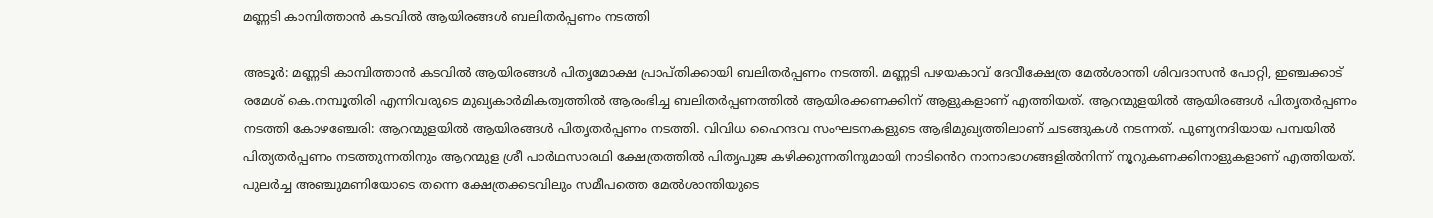മണ്ണടി കാമ്പിത്താൻ കടവിൽ ആയിരങ്ങൾ ബലിതർപ്പണം നടത്തി

അടൂർ: മണ്ണടി കാമ്പിത്താൻ കടവിൽ ആയിരങ്ങൾ പിതൃമോക്ഷ പ്രാപ്തിക്കായി ബലിതർപ്പണം നടത്തി. മണ്ണടി പഴയകാവ് ദേവീക്ഷേത്ര മേൽശാന്തി ശിവദാസൻ പോറ്റി, ഇഞ്ചക്കാട് രമേശ് കെ.നമ്പൂതിരി എന്നിവരുടെ മുഖ്യകാർമികത്വത്തിൽ ആരംഭിച്ച ബലിതർപ്പണത്തിൽ ആയിരക്കണക്കിന് ആളുകളാണ് എത്തിയത്. ആറന്മുളയിൽ ആയിരങ്ങൾ പിതൃതർപ്പണം നടത്തി കോഴഞ്ചേരി: ആറന്മുളയിൽ ആയിരങ്ങൾ പിതൃതർപ്പണം നടത്തി. വിവിധ ഹൈന്ദവ സംഘടനകളുടെ ആഭിമുഖ്യത്തിലാണ് ചടങ്ങുകൾ നടന്നത്. പുണ്യനദിയായ പമ്പയിൽ പിത്യതർപ്പണം നടത്തുന്നതിനും ആറന്മുള ശ്രീ പാർഥസാരഥി ക്ഷേത്രത്തിൽ പിതൃപുജ കഴിക്കുന്നതിനുമായി നാടിൻെറ നാനാഭാഗങ്ങളിൽനിന്ന് നൂറുകണക്കിനാളുകളാണ് എത്തിയത്. പുലർച്ച അഞ്ചുമണിയോടെ തന്നെ ക്ഷേത്രക്കടവിലും സമീപത്തെ മേൽശാന്തിയുടെ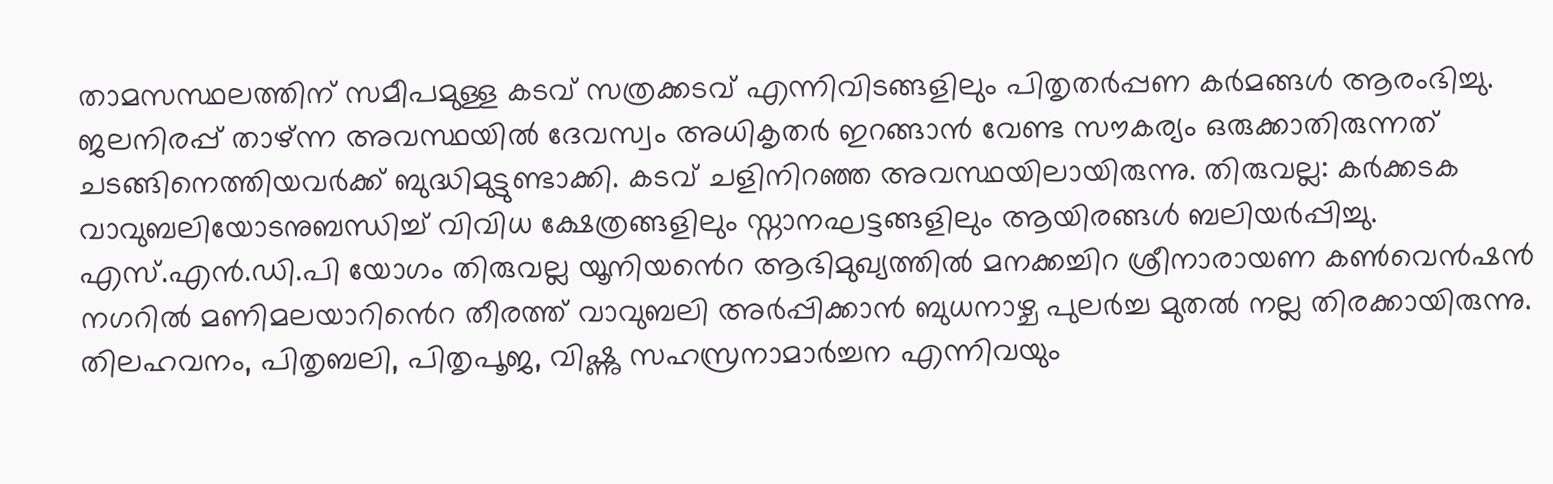താമസസ്ഥലത്തിന് സമീപമുള്ള കടവ് സത്രക്കടവ് എന്നിവിടങ്ങളിലും പിതൃതർപ്പണ കർമങ്ങൾ ആരംഭിച്ചു. ജലനിരപ്പ് താഴ്ന്ന അവസ്ഥയിൽ ദേവസ്വം അധികൃതർ ഇറങ്ങാൻ വേണ്ട സൗകര്യം ഒരുക്കാതിരുന്നത് ചടങ്ങിനെത്തിയവർക്ക് ബുദ്ധിമുട്ടുണ്ടാക്കി. കടവ് ചളിനിറഞ്ഞ അവസ്ഥയിലായിരുന്നു. തിരുവല്ല: കർക്കടക വാവുബലിയോടനുബന്ധിച്ച് വിവിധ ക്ഷേത്രങ്ങളിലും സ്നാനഘട്ടങ്ങളിലും ആയിരങ്ങൾ ബലിയർപ്പിച്ചു. എസ്.എൻ.ഡി.പി യോഗം തിരുവല്ല യൂനിയൻെറ ആഭിമുഖ്യത്തിൽ മനക്കച്ചിറ ശ്രീനാരായണ കൺവെൻഷൻ നഗറിൽ മണിമലയാറിൻെറ തീരത്ത് വാവുബലി അർപ്പിക്കാൻ ബുധനാഴ്ച പുലർച്ച മുതൽ നല്ല തിരക്കായിരുന്നു. തിലഹവനം, പിതൃബലി, പിതൃപൂജ, വിഷ്ണു സഹസ്രനാമാർച്ചന എന്നിവയും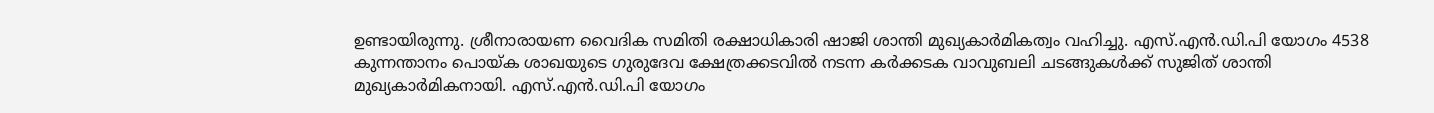ഉണ്ടായിരുന്നു. ശ്രീനാരായണ വൈദിക സമിതി രക്ഷാധികാരി ഷാജി ശാന്തി മുഖ്യകാർമികത്വം വഹിച്ചു. എസ്.എൻ.ഡി.പി യോഗം 4538 കുന്നന്താനം പൊയ്ക ശാഖയുടെ ഗുരുദേവ ക്ഷേത്രക്കടവിൽ നടന്ന കർക്കടക വാവുബലി ചടങ്ങുകൾക്ക് സുജിത് ശാന്തി മുഖ്യകാർമികനായി. എസ്.എൻ.ഡി.പി യോഗം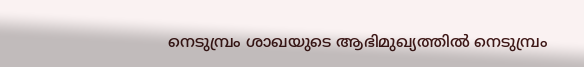നെടുമ്പ്രം ശാഖയുടെ ആഭിമുഖ്യത്തിൽ നെടുമ്പ്രം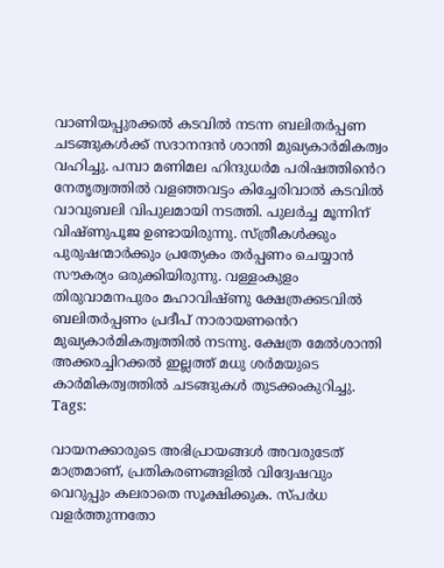വാണിയപ്പുരക്കൽ കടവിൽ നടന്ന ബലിതർപ്പണ ചടങ്ങുകൾക്ക് സദാനന്ദൻ ശാന്തി മുഖ്യകാർമികത്വം വഹിച്ചു. പമ്പാ മണിമല ഹിന്ദുധർമ പരിഷത്തിൻെറ നേതൃത്വത്തിൽ വളഞ്ഞവട്ടം കിച്ചേരിവാൽ കടവിൽ വാവുബലി വിപുലമായി നടത്തി. പുലർച്ച മൂന്നിന് വിഷ്ണുപൂജ ഉണ്ടായിരുന്നു. സ്ത്രീകൾക്കും പുരുഷന്മാർക്കും പ്രത്യേകം തർപ്പണം ചെയ്യാൻ സൗകര്യം ഒരുക്കിയിരുന്നു. വള്ളംകുളം തിരുവാമനപുരം മഹാവിഷ്ണു ക്ഷേത്രക്കടവിൽ ബലിതർപ്പണം പ്രദീപ് നാരായണൻെറ മുഖ്യകാർമികത്വത്തിൽ നടന്നു. ക്ഷേത്ര മേൽശാന്തി അക്കരച്ചിറക്കൽ ഇല്ലത്ത് മധു ശർമയുടെ കാർമികത്വത്തിൽ ചടങ്ങുകൾ തുടക്കംകുറിച്ചു.
Tags:

വായനക്കാരുടെ അഭിപ്രായങ്ങള്‍ അവരുടേത് മാത്രമാണ്, പ്രതികരണങ്ങളിൽ വിദ്വേഷവും വെറുപ്പും കലരാതെ സൂക്ഷിക്കുക. സ്പർധ വളർത്തുന്നതോ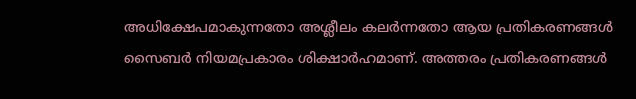അധിക്ഷേപമാകുന്നതോ അശ്ലീലം കലർന്നതോ ആയ പ്രതികരണങ്ങൾ സൈബർ നിയമപ്രകാരം ശിക്ഷാർഹമാണ്. അത്തരം പ്രതികരണങ്ങൾ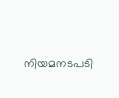നിയമനടപടി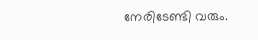നേരിടേണ്ടി വരും.